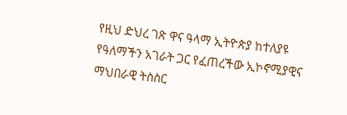የዚህ ድህረ ገጽ ዋና ዓላማ ኢትዮጵያ ከተለያዩ የዓለማችን አገራት ጋር የፈጠረችው ኢኮኖሚያዊና ማህበራዊ ትስስር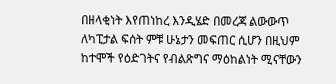በዘላቂነት እየጠነከረ እንዲሄድ በመረጃ ልውውጥ ለካፒታል ፍሰት ምቹ ሁኔታን መፍጠር ሲሆን በዚህም ከተሞች የዕድገትና የብልጽግና ማዕከልነት ሚናቸውን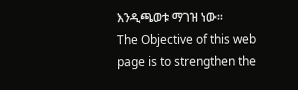እንዲጫወቱ ማገዝ ነው፡፡
The Objective of this web page is to strengthen the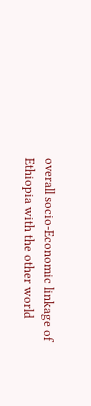overall socio-Economic linkage of Ethiopia with the other world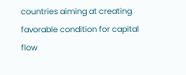countries aiming at creating favorable condition for capital flow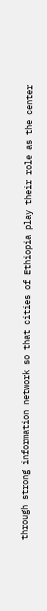through strong information network so that cities of Ethiopia play their role as the center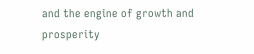and the engine of growth and prosperity